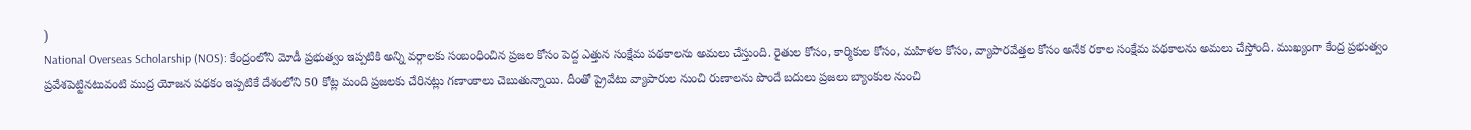)
National Overseas Scholarship (NOS): కేంద్రంలోని మోడీ ప్రభుత్వం ఇప్పటికి అన్ని వర్గాలకు సంబంధించిన ప్రజల కోసం పెద్ద ఎత్తున సంక్షేమ పథకాలను అమలు చేస్తుంది. రైతుల కోసం, కార్మికుల కోసం, మహిళల కోసం, వ్యాపారవేత్తల కోసం అనేక రకాల సంక్షేమ పథకాలను అమలు చేస్తోంది. ముఖ్యంగా కేంద్ర ప్రభుత్వం ప్రవేశపెట్టినటువంటి ముద్ర యోజన పథకం ఇప్పటికే దేశంలోని 50 కోట్ల మంది ప్రజలకు చేరినట్లు గణాంకాలు చెబుతున్నాయి. దీంతో ప్రైవేటు వ్యాపారుల నుంచి రుణాలను పొందే బదులు ప్రజలు బ్యాంకుల నుంచి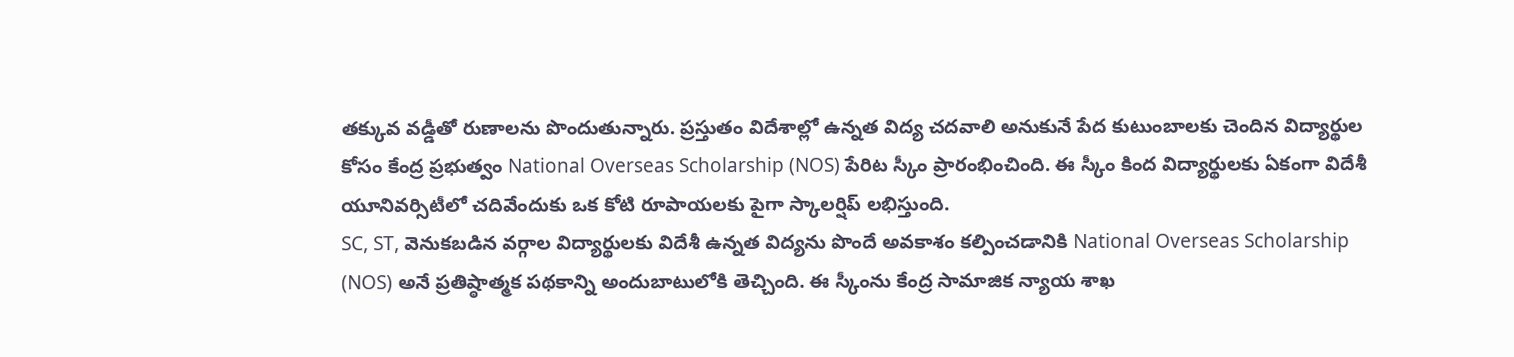తక్కువ వడ్డీతో రుణాలను పొందుతున్నారు. ప్రస్తుతం విదేశాల్లో ఉన్నత విద్య చదవాలి అనుకునే పేద కుటుంబాలకు చెందిన విద్యార్థుల కోసం కేంద్ర ప్రభుత్వం National Overseas Scholarship (NOS) పేరిట స్కీం ప్రారంభించింది. ఈ స్కీం కింద విద్యార్థులకు ఏకంగా విదేశీ యూనివర్సిటీలో చదివేందుకు ఒక కోటి రూపాయలకు పైగా స్కాలర్షిప్ లభిస్తుంది.
SC, ST, వెనుకబడిన వర్గాల విద్యార్థులకు విదేశీ ఉన్నత విద్యను పొందే అవకాశం కల్పించడానికి National Overseas Scholarship (NOS) అనే ప్రతిష్ఠాత్మక పథకాన్ని అందుబాటులోకి తెచ్చింది. ఈ స్కీంను కేంద్ర సామాజిక న్యాయ శాఖ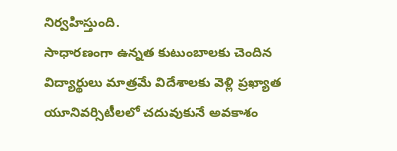నిర్వహిస్తుంది.
సాధారణంగా ఉన్నత కుటుంబాలకు చెందిన విద్యార్థులు మాత్రమే విదేశాలకు వెళ్లి ప్రఖ్యాత యూనివర్సిటీలలో చదువుకునే అవకాశం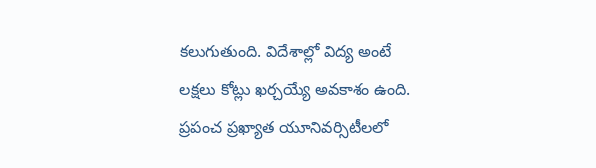కలుగుతుంది. విదేశాల్లో విద్య అంటే లక్షలు కోట్లు ఖర్చయ్యే అవకాశం ఉంది. ప్రపంచ ప్రఖ్యాత యూనివర్సిటీలలో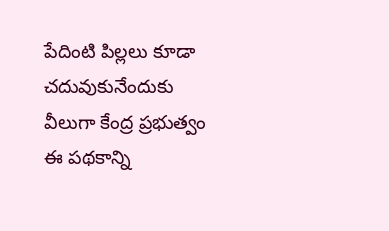పేదింటి పిల్లలు కూడా చదువుకునేందుకు వీలుగా కేంద్ర ప్రభుత్వం ఈ పథకాన్ని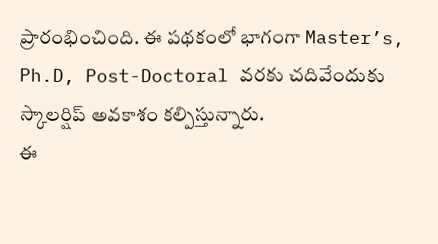ప్రారంభించింది. ఈ పథకంలో భాగంగా Master’s, Ph.D, Post-Doctoral వరకు చదివేందుకు స్కాలర్షిప్ అవకాశం కల్పిస్తున్నారు.
ఈ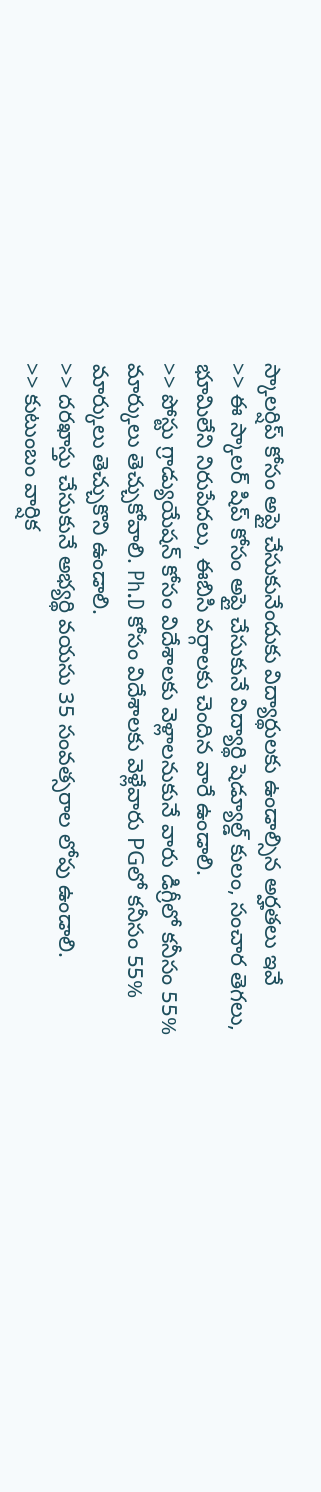స్కాలర్షిప్ కోసం అప్లై చేసుకునేందుకు విద్యార్థులకు ఉండాల్సిన అర్హతలు ఇవే
>> ఈ స్కాలర్ షిప్ కోసం అప్లై చేసుకునే విద్యార్థి షెడ్యూల్డ్ కులం, సంచార తెగలు, భూమిలేని నిరుపేదలు, ఈబిసి వర్గాలకు చెందిన వారే ఉండాలి.
>> పోస్టు గ్రాడ్యుయేషన్ కోసం విదేశాలకు వెళ్లాలనుకునే వారు డిగ్రీలో కనీసం 55% మార్కులు తెచ్చుకోవాలి. Ph.D కోసం విదేశాలకు వెళ్లేవారు PGలో కనీసం 55% మార్కులు తెచ్చుకొని ఉండాలి.
>> దరఖాస్తు చేసుకునే అభ్యర్థి వయసు 35 సంవత్సరాల లోపు ఉండాలి.
>> కుటుంబం వార్షిక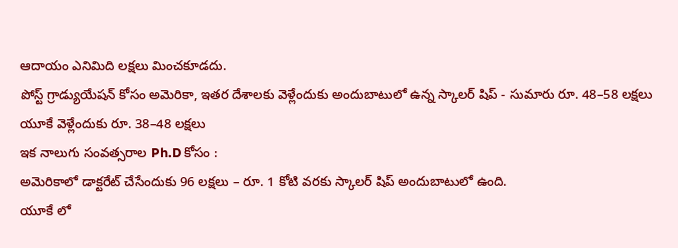ఆదాయం ఎనిమిది లక్షలు మించకూడదు.
పోస్ట్ గ్రాడ్యుయేషన్ కోసం అమెరికా, ఇతర దేశాలకు వెళ్లేందుకు అందుబాటులో ఉన్న స్కాలర్ షిప్ - సుమారు రూ. 48–58 లక్షలు
యూకే వెళ్లేందుకు రూ. 38–48 లక్షలు
ఇక నాలుగు సంవత్సరాల Ph.D కోసం :
అమెరికాలో డాక్టరేట్ చేసేందుకు 96 లక్షలు – రూ. 1 కోటి వరకు స్కాలర్ షిప్ అందుబాటులో ఉంది.
యూకే లో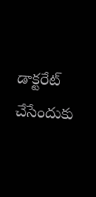డాక్టరేట్ చేసేందుకు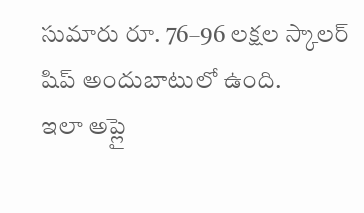సుమారు రూ. 76–96 లక్షల స్కాలర్ షిప్ అందుబాటులో ఉంది.
ఇలా అప్లై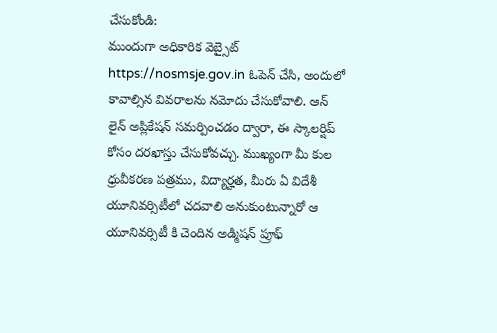చేసుకోండి:
ముందుగా అధికారిక వెబ్సైట్ https://nosmsje.gov.in ఓపెన్ చేసి, అందులో కావాల్సిన వివరాలను నమోదు చేసుకోవాలి. ఆన్ లైన్ అప్లికేషన్ సమర్పించడం ద్వారా, ఈ స్కాలర్షిప్ కోసం దరఖాస్తు చేసుకోవచ్చు. ముఖ్యంగా మీ కుల ధ్రువీకరణ పత్రము, విద్యార్హత, మీరు ఏ విదేశీ యూనివర్సిటీలో చదవాలి అనుకుంటున్నారో ఆ యూనివర్సిటీ కి చెందిన అడ్మిషన్ ప్రూఫ్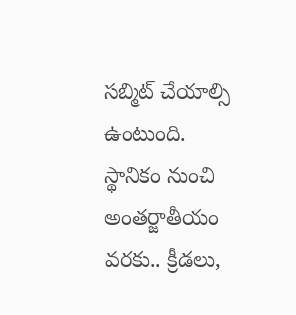సబ్మిట్ చేయాల్సి ఉంటుంది.
స్థానికం నుంచి అంతర్జాతీయం వరకు.. క్రీడలు,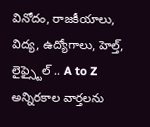వినోదం, రాజకీయాలు, విద్య, ఉద్యోగాలు, హెల్త్, లైఫ్స్టైల్ .. A to Z అన్నిరకాల వార్తలను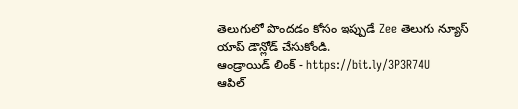తెలుగులో పొందడం కోసం ఇప్పుడే Zee తెలుగు న్యూస్ యాప్ డౌన్లోడ్ చేసుకోండి.
ఆండ్రాయిడ్ లింక్ - https://bit.ly/3P3R74U
ఆపిల్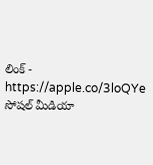లింక్ - https://apple.co/3loQYe
సోషల్ మీడియా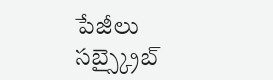పేజీలు సబ్స్క్రైబ్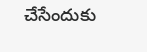చేసేందుకు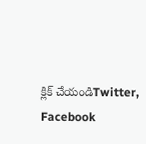క్లిక్ చేయండిTwitter, Facebook